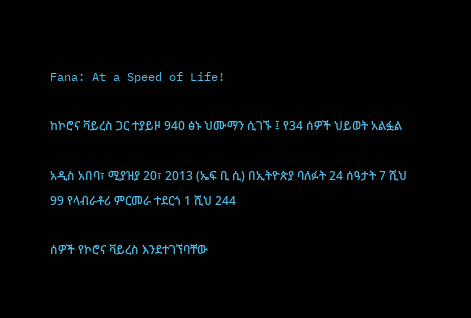Fana: At a Speed of Life!

ከኮሮና ቫይረስ ጋር ተያይዞ 940 ፅኑ ህሙማን ሲገኙ ፤ የ34 ሰዎች ህይወት አልፏል

አዲስ አበባ፣ ሚያዝያ 20፣ 2013 (ኤፍ ቢ ሲ) በኢትዮጵያ ባለፉት 24 ሰዓታት 7 ሺህ 99 የላብራቶሪ ምርመራ ተደርጎ 1 ሺህ 244

ሰዎች የኮሮና ቫይረስ እንደተገኘባቸው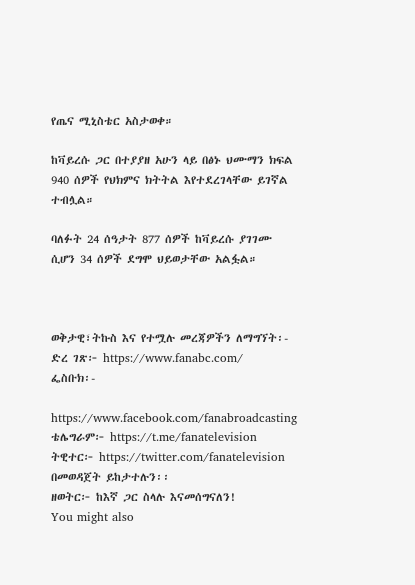የጤና ሚኒስቴር አስታወቀ።

ከቫይረሱ ጋር በተያያዘ አሁን ላይ በፅኑ ህሙማን ክፍል 940 ሰዎች የህክምና ክትትል እየተደረገላቸው ይገኛል ተብሏል።

ባለፉት 24 ሰዓታት 877 ሰዎች ከቫይረሱ ያገገሙ ሲሆን 34 ሰዎች ደግሞ ህይወታቸው አልፏል።



ወቅታዊ፣ትኩስ እና የተሟሉ መረጃዎችን ለማግኘት፡-
ድረ ገጽ፦ https://www.fanabc.com/
ፌስቡክ፡-

https://www.facebook.com/fanabroadcasting
ቴሌግራም፦ https://t.me/fanatelevision
ትዊተር፦ https://twitter.com/fanatelevision በመወዳጀት ይከታተሉን፡፡
ዘወትር፦ ከእኛ ጋር ስላሉ እናመሰግናለን!
You might also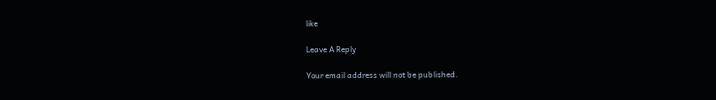like

Leave A Reply

Your email address will not be published.